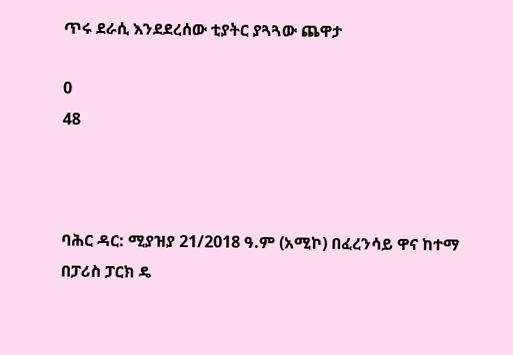ጥሩ ደራሲ እንደደረሰው ቲያትር ያጓጓው ጨዋታ

0
48



ባሕር ዳር: ሚያዝያ 21/2018 ዓ.ም (አሚኮ) በፈረንሳይ ዋና ከተማ በፓሪስ ፓርክ ዴ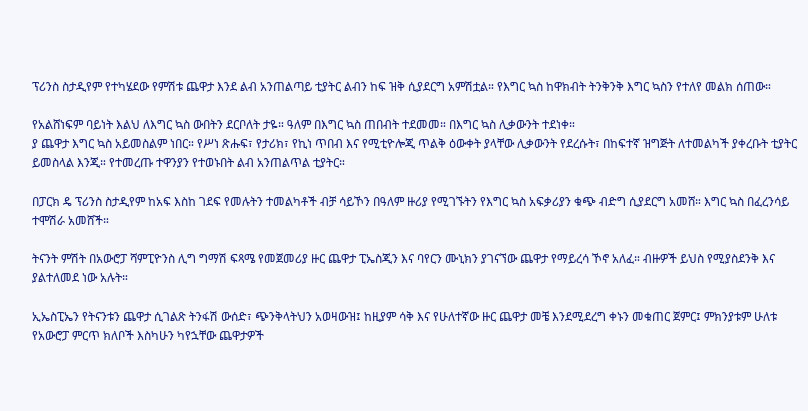ፕሪንስ ስታዲየም የተካሄደው የምሽቱ ጨዋታ እንደ ልብ አንጠልጣይ ቲያትር ልብን ከፍ ዝቅ ሲያደርግ አምሽቷል። የእግር ኳስ ከዋክብት ትንቅንቅ እግር ኳስን የተለየ መልክ ሰጠው።

የአልሸነፍም ባይነት እልህ ለእግር ኳስ ውበትን ደርቦለት ታዬ። ዓለም በእግር ኳስ ጠበብት ተደመመ። በእግር ኳስ ሊቃውንት ተደነቀ።
ያ ጨዋታ እግር ኳስ አይመስልም ነበር። የሥነ ጽሑፍ፣ የታሪክ፣ የኪነ ጥበብ እና የሚቲዮሎጂ ጥልቅ ዕውቀት ያላቸው ሊቃውንት የደረሱት፣ በከፍተኛ ዝግጅት ለተመልካች ያቀረቡት ቲያትር ይመስላል እንጂ። የተመረጡ ተዋንያን የተወኑበት ልብ አንጠልጥል ቲያትር።

በፓርክ ዴ ፕሪንስ ስታዲየም ከአፍ እስከ ገደፍ የመሉትን ተመልካቶች ብቻ ሳይኾን በዓለም ዙሪያ የሚገኙትን የእግር ኳስ አፍቃሪያን ቁጭ ብድግ ሲያደርግ አመሸ። እግር ኳስ በፈረንሳይ ተሞሽራ አመሸች።

ትናንት ምሽት በአውሮፓ ሻምፒዮንስ ሊግ ግማሽ ፍጻሜ የመጀመሪያ ዙር ጨዋታ ፒኤስጂን እና ባየርን ሙኒክን ያገናኘው ጨዋታ የማይረሳ ኾኖ አለፈ። ብዙዎች ይህስ የሚያስደንቅ እና ያልተለመደ ነው አሉት።

ኢኤስፒኤን የትናንቱን ጨዋታ ሲገልጽ ትንፋሽ ውሰድ፣ ጭንቅላትህን አወዛውዝ፤ ከዚያም ሳቅ እና የሁለተኛው ዙር ጨዋታ መቼ እንደሚደረግ ቀኑን መቁጠር ጀምር፤ ምክንያቱም ሁለቱ የአውሮፓ ምርጥ ክለቦች እስካሁን ካየኋቸው ጨዋታዎች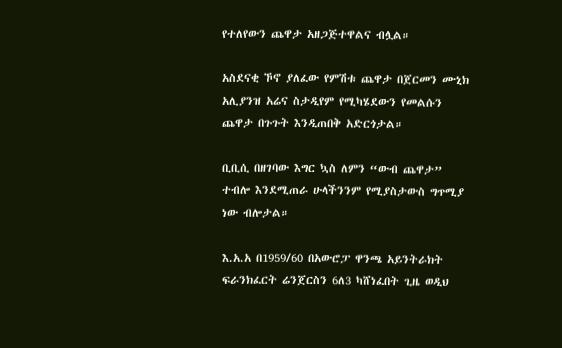የተለየውን ጨዋታ አዘጋጅተዋልና ብሏል።

አስደናቂ ኾኖ ያለፈው የምሽቱ ጨዋታ በጀርመን ሙኒክ አሊያንዝ አሬና ስታዲየም የሚካሄደውን የመልሱን ጨዋታ በጉጉት እንዲጠበቅ አድርጎታል።

ቢቢሲ በዘገባው እግር ኳስ ለምን “ውብ ጨዋታ” ተብሎ እንደሚጠራ ሁላችንንም የሚያስታውስ ግጥሚያ ነው ብሎታል።

እ.አ.አ በ1959/60 በአውሮፓ ዋንጫ አይንትራክት ፍራንክፈርት ሬንጀርስን 6ለ3 ካሸነፈበት ጊዜ ወዲህ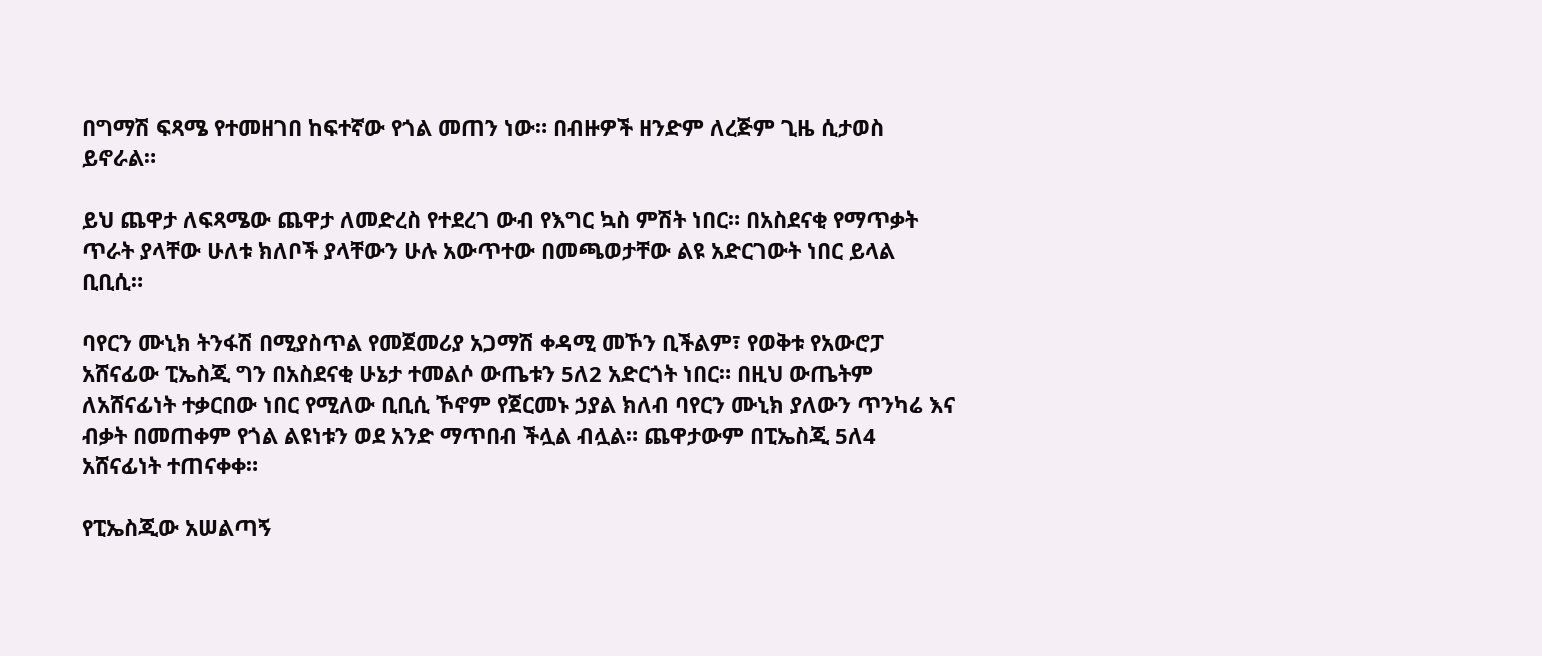በግማሽ ፍጻሜ የተመዘገበ ከፍተኛው የጎል መጠን ነው። በብዙዎች ዘንድም ለረጅም ጊዜ ሲታወስ ይኖራል።

ይህ ጨዋታ ለፍጻሜው ጨዋታ ለመድረስ የተደረገ ውብ የእግር ኳስ ምሽት ነበር። በአስደናቂ የማጥቃት ጥራት ያላቸው ሁለቱ ክለቦች ያላቸውን ሁሉ አውጥተው በመጫወታቸው ልዩ አድርገውት ነበር ይላል ቢቢሲ።

ባየርን ሙኒክ ትንፋሽ በሚያስጥል የመጀመሪያ አጋማሽ ቀዳሚ መኾን ቢችልም፣ የወቅቱ የአውሮፓ አሸናፊው ፒኤስጂ ግን በአስደናቂ ሁኔታ ተመልሶ ውጤቱን 5ለ2 አድርጎት ነበር። በዚህ ውጤትም ለአሸናፊነት ተቃርበው ነበር የሚለው ቢቢሲ ኾኖም የጀርመኑ ኃያል ክለብ ባየርን ሙኒክ ያለውን ጥንካሬ እና ብቃት በመጠቀም የጎል ልዩነቱን ወደ አንድ ማጥበብ ችሏል ብሏል። ጨዋታውም በፒኤስጂ 5ለ4 አሸናፊነት ተጠናቀቀ።

የፒኤስጂው አሠልጣኝ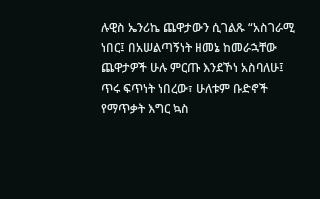ሉዊስ ኤንሪኬ ጨዋታውን ሲገልጹ “አስገራሚ ነበር፤ በአሠልጣኝነት ዘመኔ ከመራኋቸው ጨዋታዎች ሁሉ ምርጡ እንደኾነ አስባለሁ፤ ጥሩ ፍጥነት ነበረው፣ ሁለቱም ቡድኖች የማጥቃት እግር ኳስ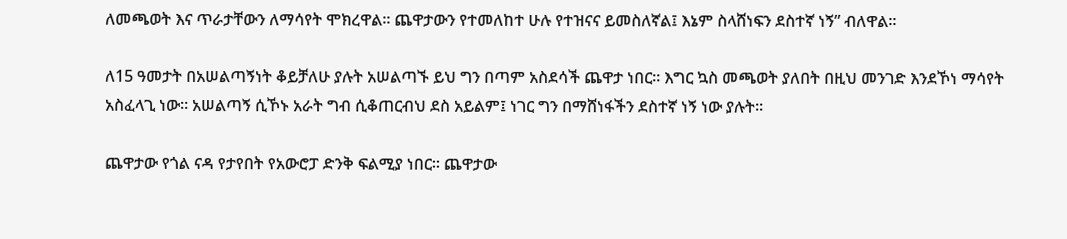ለመጫወት እና ጥራታቸውን ለማሳየት ሞክረዋል። ጨዋታውን የተመለከተ ሁሉ የተዝናና ይመስለኛል፤ እኔም ስላሸነፍን ደስተኛ ነኝ” ብለዋል።

ለ15 ዓመታት በአሠልጣኝነት ቆይቻለሁ ያሉት አሠልጣኙ ይህ ግን በጣም አስደሳች ጨዋታ ነበር። እግር ኳስ መጫወት ያለበት በዚህ መንገድ እንደኾነ ማሳየት አስፈላጊ ነው። አሠልጣኝ ሲኾኑ አራት ግብ ሲቆጠርብህ ደስ አይልም፤ ነገር ግን በማሸነፋችን ደስተኛ ነኝ ነው ያሉት።

ጨዋታው የጎል ናዳ የታየበት የአውሮፓ ድንቅ ፍልሚያ ነበር። ጨዋታው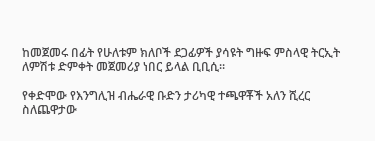ከመጀመሩ በፊት የሁለቱም ክለቦች ደጋፊዎች ያሳዩት ግዙፍ ምስላዊ ትርኢት ለምሽቱ ድምቀት መጀመሪያ ነበር ይላል ቢቢሲ።

የቀድሞው የእንግሊዝ ብሔራዊ ቡድን ታሪካዊ ተጫዋቾች አለን ሺረር ስለጨዋታው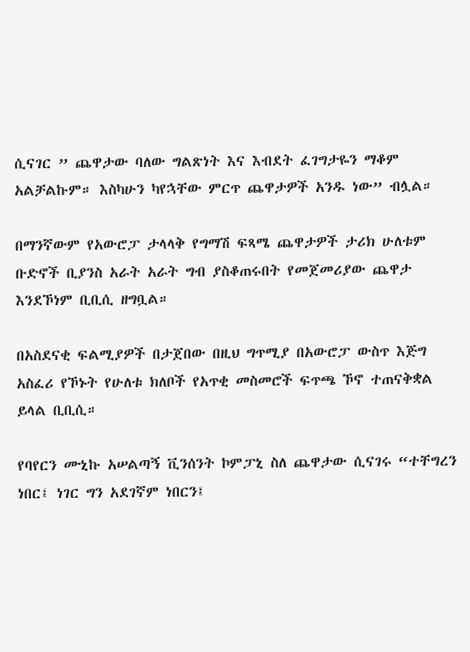ሲናገር ” ጨዋታው ባለው ግልጽነት እና እብደት ፈገግታዬን ማቆም አልቻልኩም። እስካሁን ካየኋቸው ምርጥ ጨዋታዎች አንዱ ነው” ብሏል።

በማንኛውም የአውሮፓ ታላላቅ የግማሽ ፍጻሜ ጨዋታዎች ታሪክ ሁለቱም ቡድኖች ቢያንስ አራት አራት ግብ ያስቆጠሩበት የመጀመሪያው ጨዋታ እንደኾነም ቢቢሲ ዘግቧል።

በአስደናቂ ፍልሚያዎች በታጀበው በዚህ ግጥሚያ በአውሮፓ ውስጥ እጅግ አስፈሪ የኾኑት የሁለቱ ክለቦች የአጥቂ መስመሮች ፍጥጫ ኾኖ ተጠናቅቋል ይላል ቢቢሲ።

የባየርን ሙኒኩ አሠልጣኝ ቪንሰንት ኮምፓኒ ስለ ጨዋታው ሲናገሩ “ተቸግረን ነበር፤ ነገር ግን አደገኛም ነበርን፤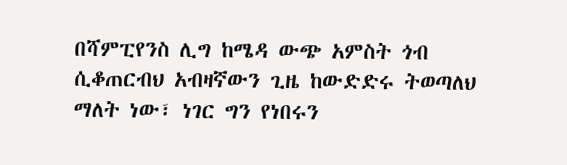በሻምፒየንስ ሊግ ከሜዳ ውጭ አምስት ጎብ ሲቆጠርብህ አብዛኛውን ጊዜ ከውድድሩ ትወጣለህ ማለት ነው፣ ነገር ግን የነበሩን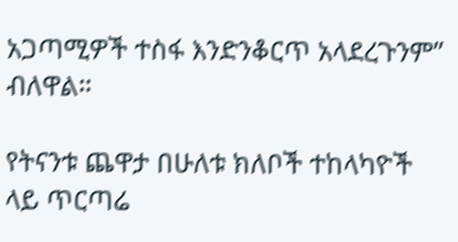አጋጣሚዎች ተስፋ እንድንቆርጥ አላደረጉንም” ብለዋል።

የትናንቱ ጨዋታ በሁለቱ ክለቦች ተከላካዮች ላይ ጥርጣሬ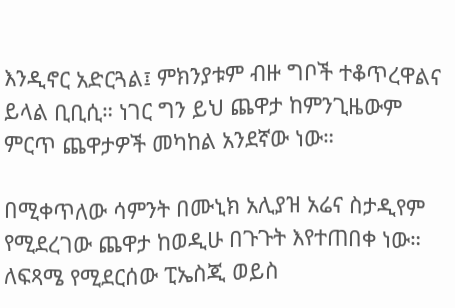እንዲኖር አድርጓል፤ ምክንያቱም ብዙ ግቦች ተቆጥረዋልና ይላል ቢቢሲ። ነገር ግን ይህ ጨዋታ ከምንጊዜውም ምርጥ ጨዋታዎች መካከል አንደኛው ነው።

በሚቀጥለው ሳምንት በሙኒክ አሊያዝ አሬና ስታዲየም የሚደረገው ጨዋታ ከወዲሁ በጉጉት እየተጠበቀ ነው። ለፍጻሜ የሚደርሰው ፒኤስጂ ወይስ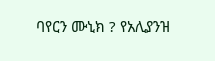ባየርን ሙኒክ ? የአሊያንዝ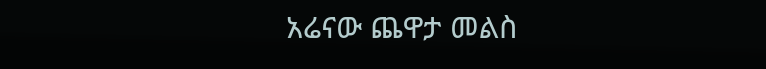አሬናው ጨዋታ መልስ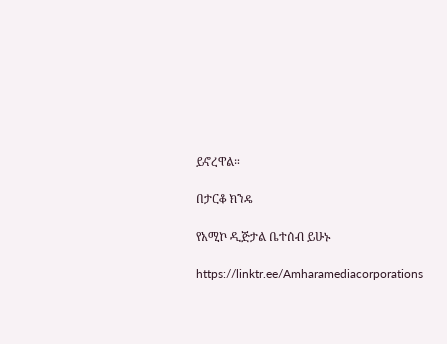ይኖረዋል።

በታርቆ ክንዴ

የአሚኮ ዲጅታል ቤተሰብ ይሁኑ

https://linktr.ee/Amharamediacorporations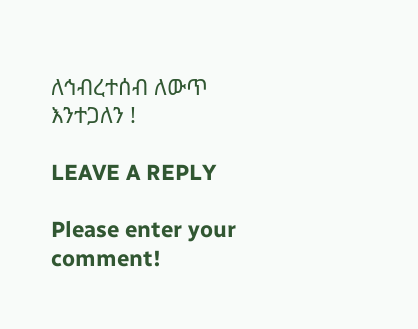ለኅብረተሰብ ለውጥ እንተጋለን !

LEAVE A REPLY

Please enter your comment!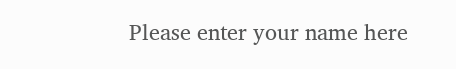Please enter your name here